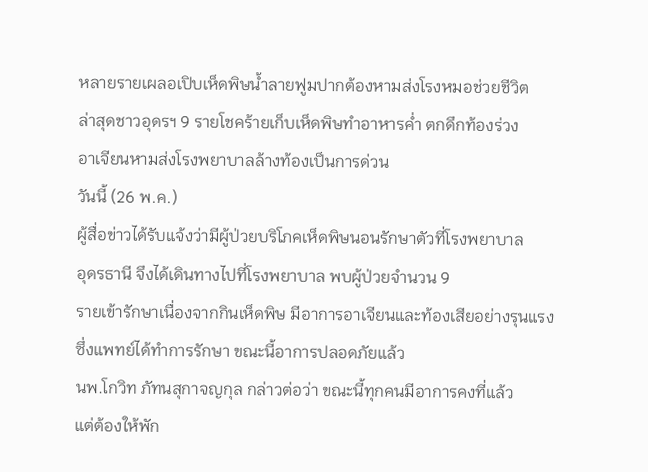หลายรายเผลอเปิบเห็ดพิษน้ำลายฟูมปากต้องหามส่งโรงหมอช่วยชีวิต
ล่าสุดชาวอุดรฯ 9 รายโชคร้ายเก็บเห็ดพิษทำอาหารค่ำ ตกดึกท้องร่วง
อาเจียนหามส่งโรงพยาบาลล้างท้องเป็นการด่วน
วันนี้ (26 พ.ค.)
ผู้สื่อข่าวได้รับแจ้งว่ามีผู้ป่วยบริโภคเห็ดพิษนอนรักษาตัวที่โรงพยาบาล
อุดรธานี จึงได้เดินทางไปที่โรงพยาบาล พบผู้ป่วยจำนวน 9
รายเข้ารักษาเนื่องจากกินเห็ดพิษ มีอาการอาเจียนและท้องเสียอย่างรุนแรง
ซึ่งแพทย์ได้ทำการรักษา ขณะนี้อาการปลอดภัยแล้ว
นพ.โกวิท ภัทนสุกาจญกุล กล่าวต่อว่า ขณะนี้ทุกคนมีอาการคงที่แล้ว
แต่ต้องให้พัก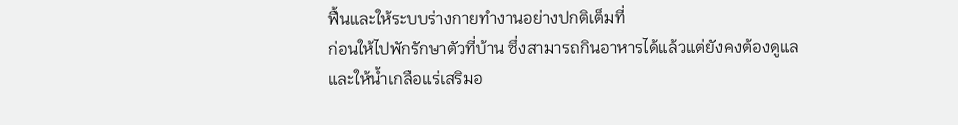ฟื้นและให้ระบบร่างกายทำงานอย่างปกติเต็มที่
ก่อนให้ไปพักรักษาตัวที่บ้าน ซึ่งสามารถกินอาหารได้แล้วแต่ยังคงต้องดูแล
และให้น้ำเกลือแร่เสริมอ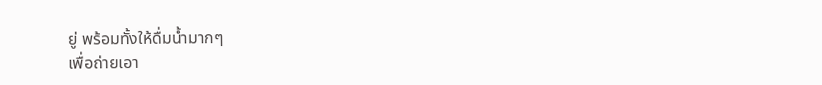ยู่ พร้อมทั้งให้ดื่มน้ำมากๆ
เพื่อถ่ายเอา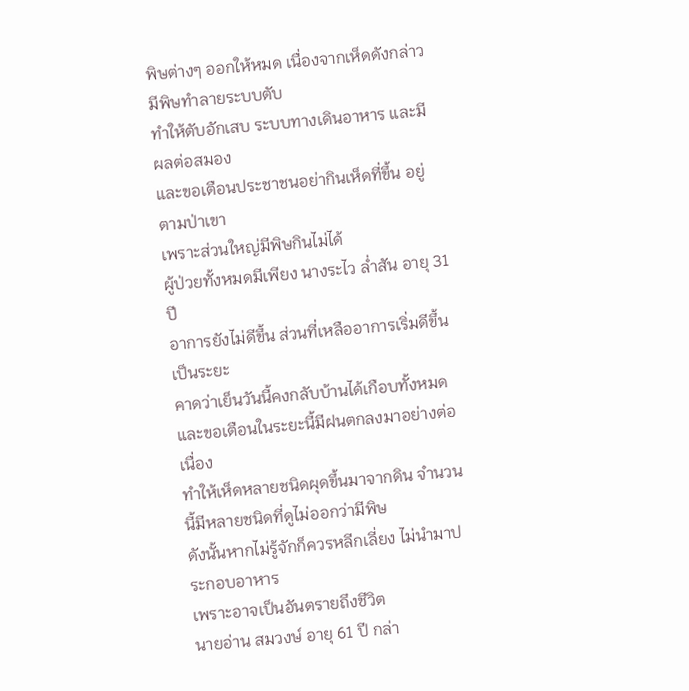พิษต่างๆ ออกให้หมด เนื่องจากเห็ดดังกล่าวมีพิษทำลายระบบตับ
ทำให้ตับอักเสบ ระบบทางเดินอาหาร และมีผลต่อสมอง
และขอเตือนประชาชนอย่ากินเห็ดที่ขึ้น อยู่ตามป่าเขา
เพราะส่วนใหญ่มีพิษกินไม่ได้
ผู้ป่วยทั้งหมดมีเพียง นางระไว ล่ำสัน อายุ 31 ปี
อาการยังไม่ดีขึ้น ส่วนที่เหลืออาการเริ่มดีขึ้นเป็นระยะ
คาดว่าเย็นวันนี้คงกลับบ้านได้เกือบทั้งหมด
และขอเตือนในระยะนี้มีฝนตกลงมาอย่างต่อเนื่อง
ทำให้เห็ดหลายชนิดผุดขึ้นมาจากดิน จำนวนนี้มีหลายชนิดที่ดูไม่ออกว่ามีพิษ
ดังนั้นหากไม่รู้จักก็ควรหลีกเลี่ยง ไม่นำมาประกอบอาหาร
เพราะอาจเป็นอันตรายถึงชีวิต
นายอ่าน สมวงษ์ อายุ 61 ปี กล่า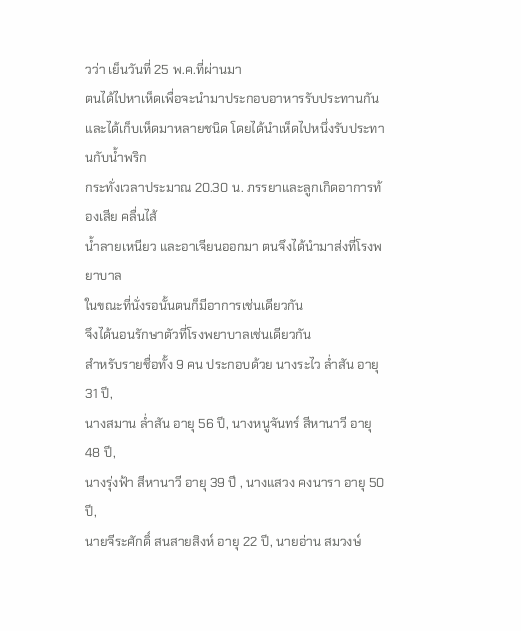วว่า เย็นวันที่ 25 พ.ค.ที่ผ่านมา
ตนได้ไปหาเห็ดเพื่อจะนำมาประกอบอาหารรับประทานกัน
และได้เก็บเห็ดมาหลายชนิด โดยได้นำเห็ดไปหนึ่งรับประทานกับน้ำพริก
กระทั่งเวลาประมาณ 20.30 น. ภรรยาและลูกเกิดอาการท้องเสีย คลื่นไส้
น้ำลายเหนียว และอาเจียนออกมา ตนจึงได้นำมาส่งที่โรงพยาบาล
ในขณะที่นั่งรอนั้นตนก็มีอาการเช่นเดียวกัน
จึงได้นอนรักษาตัวที่โรงพยาบาลเช่นเดียวกัน
สำหรับรายชื่อทั้ง 9 คน ประกอบด้วย นางระไว ล่ำสัน อายุ 31 ปี,
นางสมาน ล่ำสัน อายุ 56 ปี, นางหนูจันทร์ สีหานาวี อายุ 48 ปี,
นางรุ่งฟ้า สีหานาวี อายุ 39 ปี , นางแสวง คงนารา อายุ 50 ปี,
นายจีระศักดิ์ สนสายสิงห์ อายุ 22 ปี, นายอ่าน สมวงษ์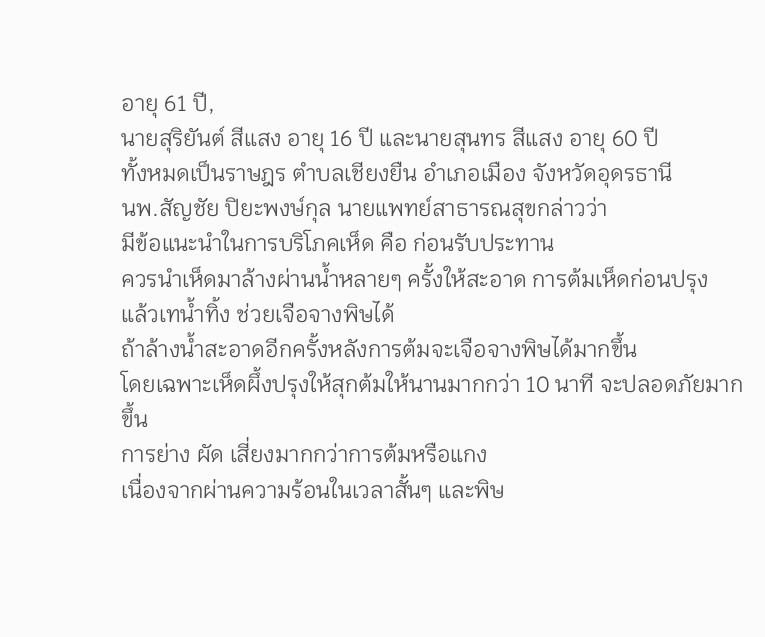อายุ 61 ปี,
นายสุริยันต์ สีแสง อายุ 16 ปี และนายสุนทร สีแสง อายุ 60 ปี
ทั้งหมดเป็นราษฎร ตำบลเชียงยืน อำเภอเมือง จังหวัดอุดรธานี
นพ.สัญชัย ปิยะพงษ์กุล นายแพทย์สาธารณสุขกล่าวว่า
มีข้อแนะนำในการบริโภคเห็ด คือ ก่อนรับประทาน
ควรนำเห็ดมาล้างผ่านน้ำหลายๆ ครั้งให้สะอาด การต้มเห็ดก่อนปรุง
แล้วเทน้ำทิ้ง ช่วยเจือจางพิษได้
ถ้าล้างน้ำสะอาดอีกครั้งหลังการต้มจะเจือจางพิษได้มากขึ้น
โดยเฉพาะเห็ดผึ้งปรุงให้สุกต้มให้นานมากกว่า 10 นาที จะปลอดภัยมากขึ้น
การย่าง ผัด เสี่ยงมากกว่าการต้มหรือแกง
เนื่องจากผ่านความร้อนในเวลาสั้นๆ และพิษ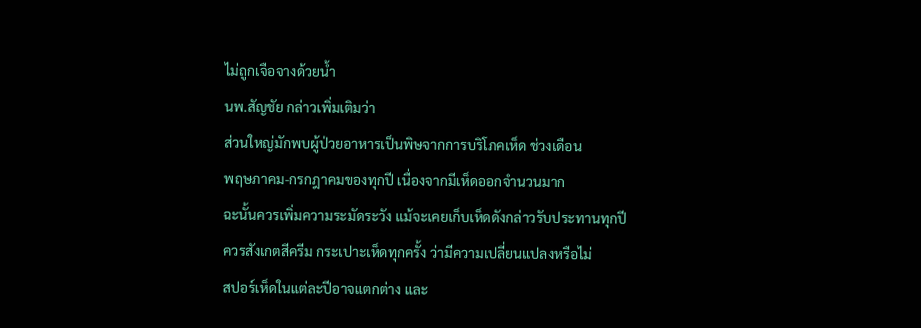ไม่ถูกเจือจางด้วยน้ำ
นพ.สัญชัย กล่าวเพิ่มเติมว่า
ส่วนใหญ่มักพบผู้ป่วยอาหารเป็นพิษจากการบริโภคเห็ด ช่วงเดือน
พฤษภาคม-กรกฎาคมของทุกปี เนื่องจากมีเห็ดออกจำนวนมาก
ฉะนั้นควรเพิ่มความระมัดระวัง แม้จะเคยเก็บเห็ดดังกล่าวรับประทานทุกปี
ควรสังเกตสีครีม กระเปาะเห็ดทุกครั้ง ว่ามีความเปลี่ยนแปลงหรือไม่
สปอร์เห็ดในแต่ละปีอาจแตกต่าง และ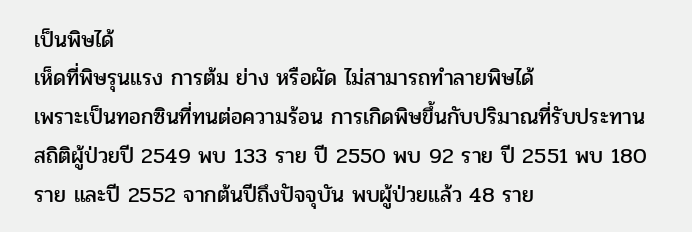เป็นพิษได้
เห็ดที่พิษรุนแรง การต้ม ย่าง หรือผัด ไม่สามารถทำลายพิษได้
เพราะเป็นทอกซินที่ทนต่อความร้อน การเกิดพิษขึ้นกับปริมาณที่รับประทาน
สถิติผู้ป่วยปี 2549 พบ 133 ราย ปี 2550 พบ 92 ราย ปี 2551 พบ 180
ราย และปี 2552 จากต้นปีถึงปัจจุบัน พบผู้ป่วยแล้ว 48 ราย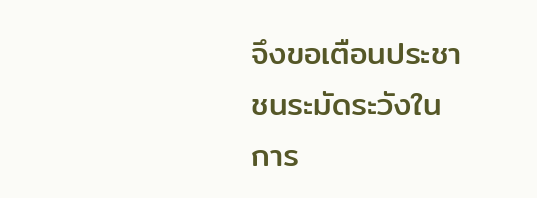จึงขอเตือนประชาชนระมัดระวังในการ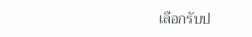เลือกรับป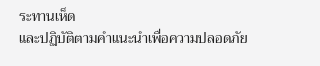ระทานเห็ด
และปฏิบัติตามคำแนะนำเพื่อความปลอดภัย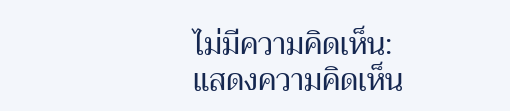ไม่มีความคิดเห็น:
แสดงความคิดเห็น